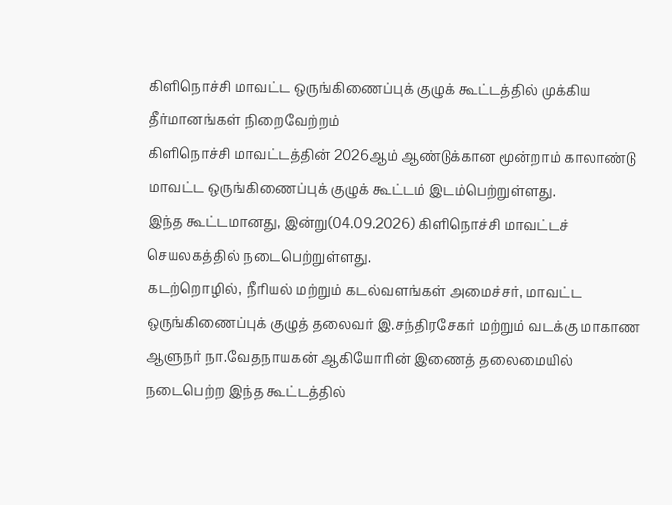கிளிநொச்சி மாவட்ட ஒருங்கிணைப்புக் குழுக் கூட்டத்தில் முக்கிய தீர்மானங்கள் நிறைவேற்றம்
கிளிநொச்சி மாவட்டத்தின் 2026ஆம் ஆண்டுக்கான மூன்றாம் காலாண்டு மாவட்ட ஒருங்கிணைப்புக் குழுக் கூட்டம் இடம்பெற்றுள்ளது.
இந்த கூட்டமானது, இன்று(04.09.2026) கிளிநொச்சி மாவட்டச் செயலகத்தில் நடைபெற்றுள்ளது.
கடற்றொழில், நீரியல் மற்றும் கடல்வளங்கள் அமைச்சர், மாவட்ட ஒருங்கிணைப்புக் குழுத் தலைவர் இ.சந்திரசேகர் மற்றும் வடக்கு மாகாண ஆளுநர் நா.வேதநாயகன் ஆகியோரின் இணைத் தலைமையில் நடைபெற்ற இந்த கூட்டத்தில்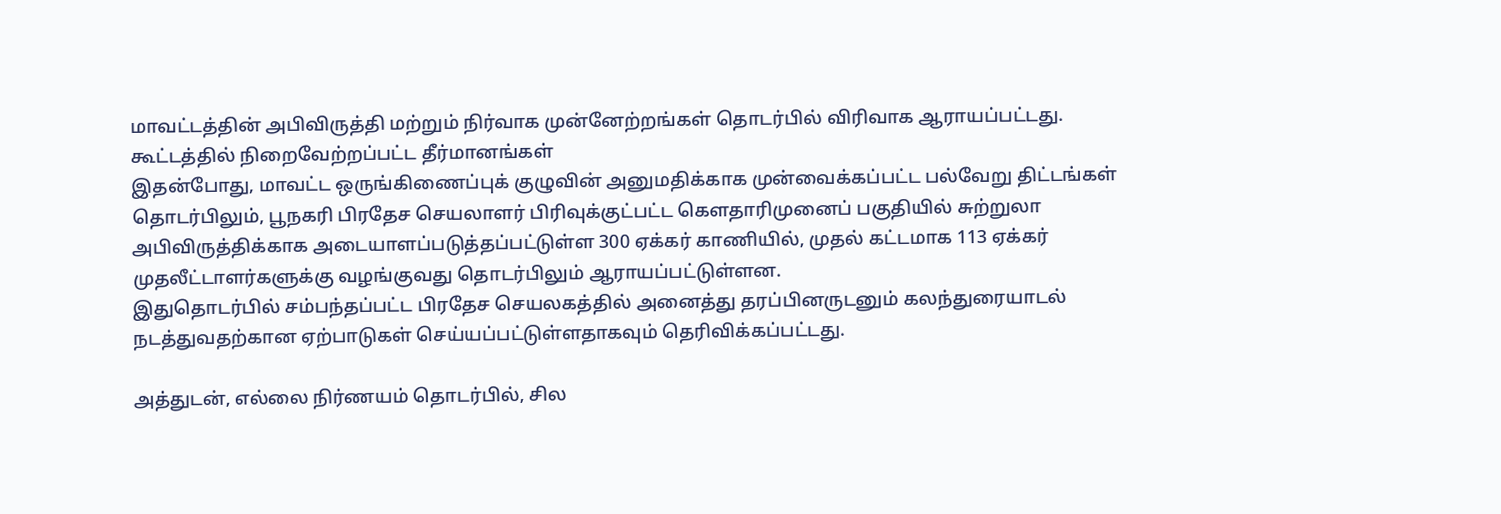மாவட்டத்தின் அபிவிருத்தி மற்றும் நிர்வாக முன்னேற்றங்கள் தொடர்பில் விரிவாக ஆராயப்பட்டது.
கூட்டத்தில் நிறைவேற்றப்பட்ட தீர்மானங்கள்
இதன்போது, மாவட்ட ஒருங்கிணைப்புக் குழுவின் அனுமதிக்காக முன்வைக்கப்பட்ட பல்வேறு திட்டங்கள் தொடர்பிலும், பூநகரி பிரதேச செயலாளர் பிரிவுக்குட்பட்ட கௌதாரிமுனைப் பகுதியில் சுற்றுலா அபிவிருத்திக்காக அடையாளப்படுத்தப்பட்டுள்ள 300 ஏக்கர் காணியில், முதல் கட்டமாக 113 ஏக்கர் முதலீட்டாளர்களுக்கு வழங்குவது தொடர்பிலும் ஆராயப்பட்டுள்ளன.
இதுதொடர்பில் சம்பந்தப்பட்ட பிரதேச செயலகத்தில் அனைத்து தரப்பினருடனும் கலந்துரையாடல் நடத்துவதற்கான ஏற்பாடுகள் செய்யப்பட்டுள்ளதாகவும் தெரிவிக்கப்பட்டது.

அத்துடன், எல்லை நிர்ணயம் தொடர்பில், சில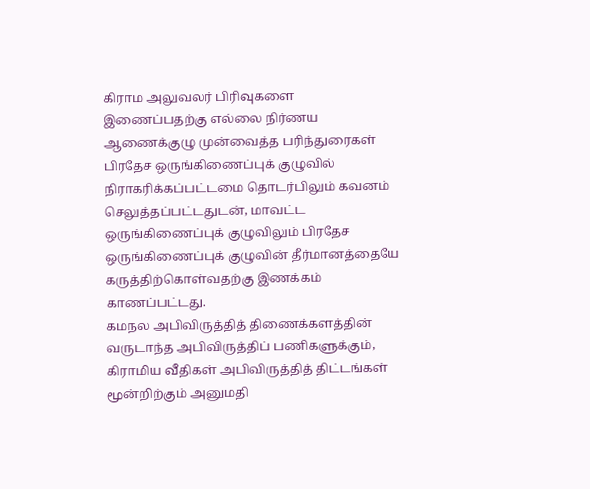கிராம அலுவலர் பிரிவுகளை இணைப்பதற்கு எல்லை நிர்ணய ஆணைக்குழு முன்வைத்த பரிந்துரைகள் பிரதேச ஒருங்கிணைப்புக் குழுவில் நிராகரிக்கப்பட்டமை தொடர்பிலும் கவனம் செலுத்தப்பட்டதுடன், மாவட்ட ஒருங்கிணைப்புக் குழுவிலும் பிரதேச ஒருங்கிணைப்புக் குழுவின் தீர்மானத்தையே கருத்திற்கொள்வதற்கு இணக்கம் காணப்பட்டது.
கமநல அபிவிருத்தித் திணைக்களத்தின் வருடாந்த அபிவிருத்திப் பணிகளுக்கும், கிராமிய வீதிகள் அபிவிருத்தித் திட்டங்கள் மூன்றிற்கும் அனுமதி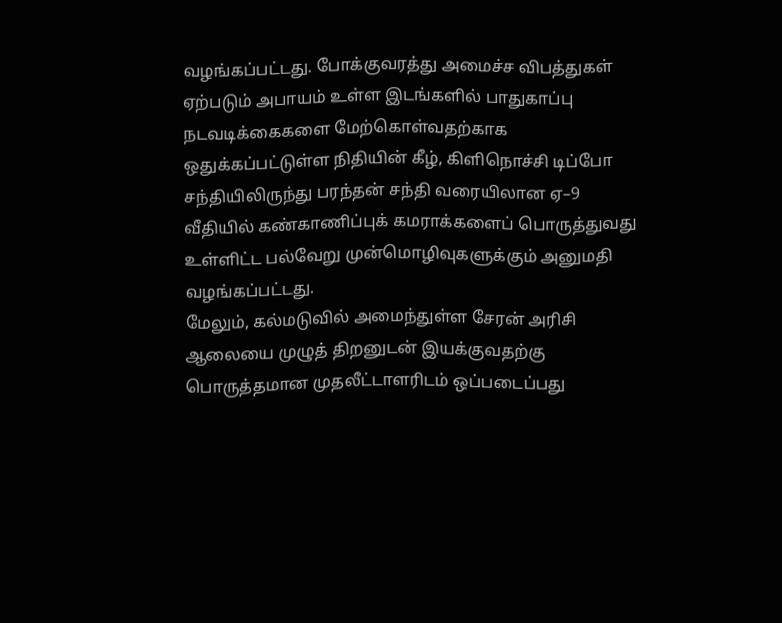வழங்கப்பட்டது. போக்குவரத்து அமைச்ச விபத்துகள் ஏற்படும் அபாயம் உள்ள இடங்களில் பாதுகாப்பு நடவடிக்கைகளை மேற்கொள்வதற்காக ஒதுக்கப்பட்டுள்ள நிதியின் கீழ், கிளிநொச்சி டிப்போ சந்தியிலிருந்து பரந்தன் சந்தி வரையிலான ஏ–9 வீதியில் கண்காணிப்புக் கமராக்களைப் பொருத்துவது உள்ளிட்ட பல்வேறு முன்மொழிவுகளுக்கும் அனுமதி வழங்கப்பட்டது.
மேலும், கல்மடுவில் அமைந்துள்ள சேரன் அரிசி ஆலையை முழுத் திறனுடன் இயக்குவதற்கு பொருத்தமான முதலீட்டாளரிடம் ஒப்படைப்பது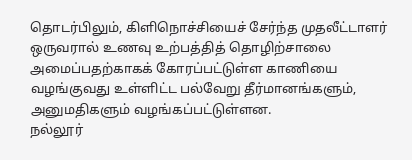தொடர்பிலும், கிளிநொச்சியைச் சேர்ந்த முதலீட்டாளர் ஒருவரால் உணவு உற்பத்தித் தொழிற்சாலை அமைப்பதற்காகக் கோரப்பட்டுள்ள காணியை வழங்குவது உள்ளிட்ட பல்வேறு தீர்மானங்களும், அனுமதிகளும் வழங்கப்பட்டுள்ளன.
நல்லூர்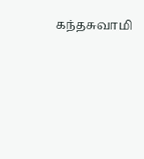கந்தசுவாமி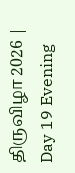திருவிழா 2026 | Day 19 Evening